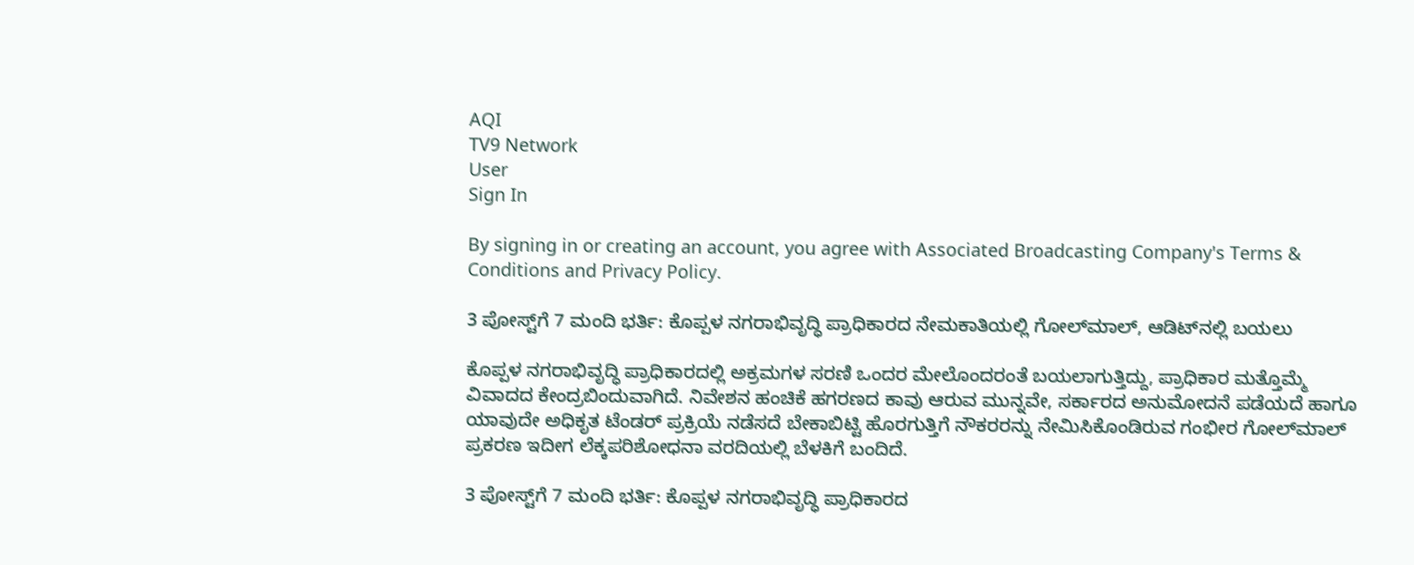AQI
TV9 Network
User
Sign In

By signing in or creating an account, you agree with Associated Broadcasting Company's Terms & Conditions and Privacy Policy.

3 ಪೋಸ್ಟ್‌ಗೆ 7 ಮಂದಿ ಭರ್ತಿ: ಕೊಪ್ಪಳ ನಗರಾಭಿವೃದ್ಧಿ ಪ್ರಾಧಿಕಾರದ ನೇಮಕಾತಿಯಲ್ಲಿ ಗೋಲ್‌ಮಾಲ್, ಆಡಿಟ್‌ನಲ್ಲಿ ಬಯಲು

ಕೊಪ್ಪಳ ನಗರಾಭಿವೃದ್ಧಿ ಪ್ರಾಧಿಕಾರದಲ್ಲಿ ಅಕ್ರಮಗಳ ಸರಣಿ ಒಂದರ ಮೇಲೊಂದರಂತೆ ಬಯಲಾಗುತ್ತಿದ್ದು, ಪ್ರಾಧಿಕಾರ ಮತ್ತೊಮ್ಮೆ ವಿವಾದದ ಕೇಂದ್ರಬಿಂದುವಾಗಿದೆ. ನಿವೇಶನ ಹಂಚಿಕೆ ಹಗರಣದ ಕಾವು ಆರುವ ಮುನ್ನವೇ, ಸರ್ಕಾರದ ಅನುಮೋದನೆ ಪಡೆಯದೆ ಹಾಗೂ ಯಾವುದೇ ಅಧಿಕೃತ ಟೆಂಡರ್ ಪ್ರಕ್ರಿಯೆ ನಡೆಸದೆ ಬೇಕಾಬಿಟ್ಟಿ ಹೊರಗುತ್ತಿಗೆ ನೌಕರರನ್ನು ನೇಮಿಸಿಕೊಂಡಿರುವ ಗಂಭೀರ ಗೋಲ್‌ಮಾಲ್ ಪ್ರಕರಣ ಇದೀಗ ಲೆಕ್ಕಪರಿಶೋಧನಾ ವರದಿಯಲ್ಲಿ ಬೆಳಕಿಗೆ ಬಂದಿದೆ.

3 ಪೋಸ್ಟ್‌ಗೆ 7 ಮಂದಿ ಭರ್ತಿ: ಕೊಪ್ಪಳ ನಗರಾಭಿವೃದ್ಧಿ ಪ್ರಾಧಿಕಾರದ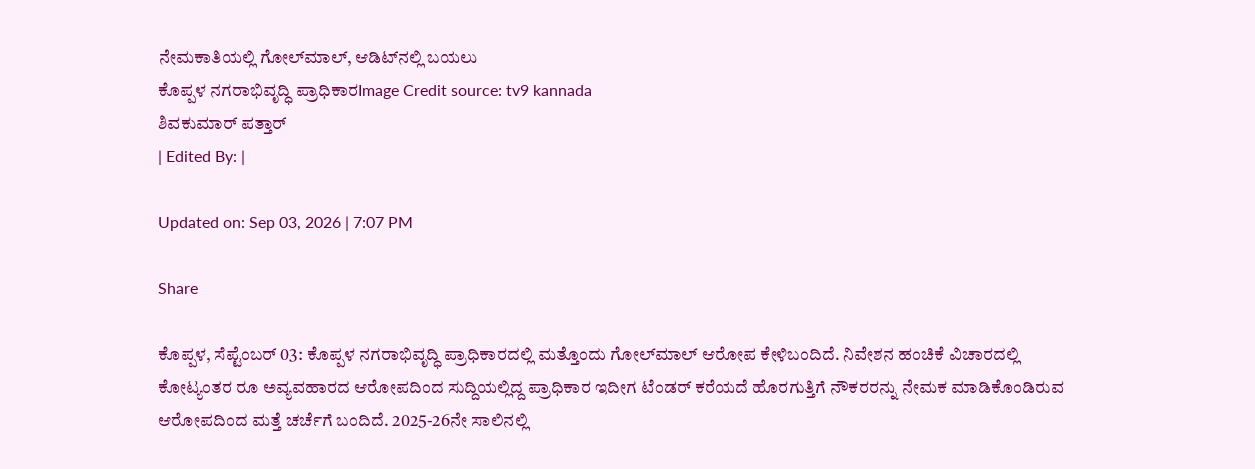ನೇಮಕಾತಿಯಲ್ಲಿ ಗೋಲ್‌ಮಾಲ್, ಆಡಿಟ್‌ನಲ್ಲಿ ಬಯಲು
ಕೊಪ್ಪಳ ನಗರಾಭಿವೃದ್ಧಿ ಪ್ರಾಧಿಕಾರImage Credit source: tv9 kannada
ಶಿವಕುಮಾರ್ ಪತ್ತಾರ್
| Edited By: |

Updated on: Sep 03, 2026 | 7:07 PM

Share

ಕೊಪ್ಪಳ, ಸೆಪ್ಟೆಂಬರ್ 03: ಕೊಪ್ಪಳ ನಗರಾಭಿವೃದ್ಧಿ ಪ್ರಾಧಿಕಾರದಲ್ಲಿ ಮತ್ತೊಂದು ಗೋಲ್‌ಮಾಲ್ ಆರೋಪ ಕೇಳಿಬಂದಿದೆ. ನಿವೇಶನ ಹಂಚಿಕೆ ವಿಚಾರದಲ್ಲಿ ಕೋಟ್ಯಂತರ ರೂ ಅವ್ಯವಹಾರದ ಆರೋಪದಿಂದ ಸುದ್ದಿಯಲ್ಲಿದ್ದ ಪ್ರಾಧಿಕಾರ ಇದೀಗ ಟೆಂಡರ್ ಕರೆಯದೆ ಹೊರಗುತ್ತಿಗೆ ನೌಕರರನ್ನು ನೇಮಕ ಮಾಡಿಕೊಂಡಿರುವ ಆರೋಪದಿಂದ ಮತ್ತೆ ಚರ್ಚೆಗೆ ಬಂದಿದೆ. 2025-26ನೇ ಸಾಲಿನಲ್ಲಿ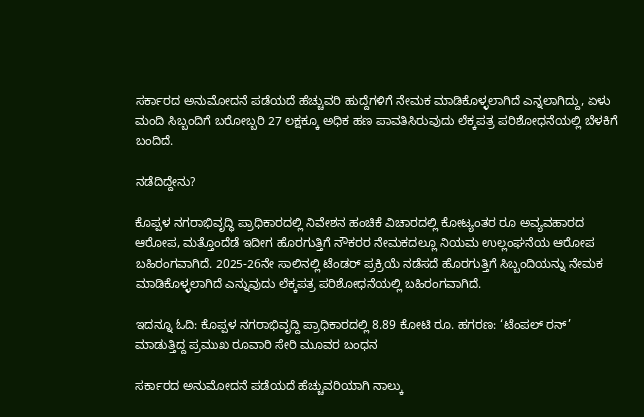ಸರ್ಕಾರದ ಅನುಮೋದನೆ ಪಡೆಯದೆ ಹೆಚ್ಚುವರಿ ಹುದ್ದೆಗಳಿಗೆ ನೇಮಕ ಮಾಡಿಕೊಳ್ಳಲಾಗಿದೆ ಎನ್ನಲಾಗಿದ್ದು, ಏಳು ಮಂದಿ ಸಿಬ್ಬಂದಿಗೆ ಬರೋಬ್ಬರಿ 27 ಲಕ್ಷಕ್ಕೂ ಅಧಿಕ ಹಣ ಪಾವತಿಸಿರುವುದು ಲೆಕ್ಕಪತ್ರ ಪರಿಶೋಧನೆಯಲ್ಲಿ ಬೆಳಕಿಗೆ ಬಂದಿದೆ.

ನಡೆದಿದ್ದೇನು?

ಕೊಪ್ಪಳ ನಗರಾಭಿವೃದ್ಧಿ ಪ್ರಾಧಿಕಾರದಲ್ಲಿ ನಿವೇಶನ ಹಂಚಿಕೆ ವಿಚಾರದಲ್ಲಿ ಕೋಟ್ಯಂತರ ರೂ ಅವ್ಯವಹಾರದ ಆರೋಪ, ಮತ್ತೊಂದೆಡೆ ಇದೀಗ ಹೊರಗುತ್ತಿಗೆ ನೌಕರರ ನೇಮಕದಲ್ಲೂ ನಿಯಮ ಉಲ್ಲಂಘನೆಯ ಆರೋಪ ಬಹಿರಂಗವಾಗಿದೆ. 2025-26ನೇ ಸಾಲಿನಲ್ಲಿ ಟೆಂಡರ್ ಪ್ರಕ್ರಿಯೆ ನಡೆಸದೆ ಹೊರಗುತ್ತಿಗೆ ಸಿಬ್ಬಂದಿಯನ್ನು ನೇಮಕ ಮಾಡಿಕೊಳ್ಳಲಾಗಿದೆ ಎನ್ನುವುದು ಲೆಕ್ಕಪತ್ರ ಪರಿಶೋಧನೆಯಲ್ಲಿ ಬಹಿರಂಗವಾಗಿದೆ.

ಇದನ್ನೂ ಓದಿ: ಕೊಪ್ಪಳ ನಗರಾಭಿವೃದ್ದಿ ಪ್ರಾಧಿಕಾರದಲ್ಲಿ 8.89 ಕೋಟಿ ರೂ. ಹಗರಣ: ‘ಟೆಂಪಲ್ ರನ್’ ಮಾಡುತ್ತಿದ್ದ ಪ್ರಮುಖ ರೂವಾರಿ ಸೇರಿ ಮೂವರ ಬಂಧನ

ಸರ್ಕಾರದ ಅನುಮೋದನೆ ಪಡೆಯದೆ ಹೆಚ್ಚುವರಿಯಾಗಿ ನಾಲ್ಕು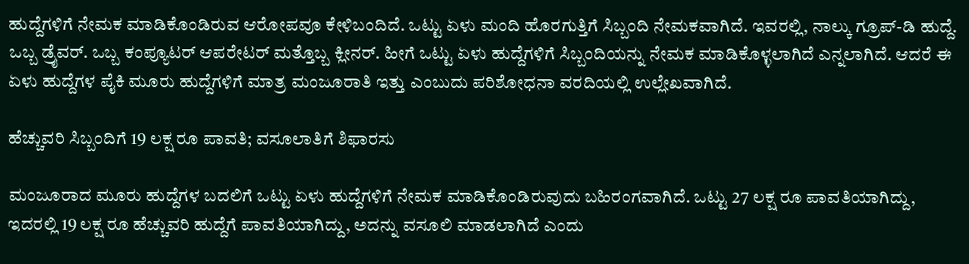ಹುದ್ದೆಗಳಿಗೆ ನೇಮಕ ಮಾಡಿಕೊಂಡಿರುವ ಆರೋಪವೂ ಕೇಳಿಬಂದಿದೆ. ಒಟ್ಟು ಏಳು ಮಂದಿ ಹೊರಗುತ್ತಿಗೆ ಸಿಬ್ಬಂದಿ ನೇಮಕವಾಗಿದೆ. ಇವರಲ್ಲಿ, ನಾಲ್ಕು ಗ್ರೂಪ್-ಡಿ ಹುದ್ದೆ. ಒಬ್ಬ ಡ್ರೈವರ್. ಒಬ್ಬ ಕಂಪ್ಯೂಟರ್ ಆಪರೇಟರ್ ಮತ್ತೊಬ್ಬ ಕ್ಲೀನರ್. ಹೀಗೆ ಒಟ್ಟು ಏಳು ಹುದ್ದೆಗಳಿಗೆ ಸಿಬ್ಬಂದಿಯನ್ನು ನೇಮಕ ಮಾಡಿಕೊಳ್ಳಲಾಗಿದೆ ಎನ್ನಲಾಗಿದೆ. ಆದರೆ ಈ ಏಳು ಹುದ್ದೆಗಳ ಪೈಕಿ ಮೂರು ಹುದ್ದೆಗಳಿಗೆ ಮಾತ್ರ ಮಂಜೂರಾತಿ ಇತ್ತು ಎಂಬುದು ಪರಿಶೋಧನಾ ವರದಿಯಲ್ಲಿ ಉಲ್ಲೇಖವಾಗಿದೆ.

ಹೆಚ್ಚುವರಿ ಸಿಬ್ಬಂದಿಗೆ 19 ಲಕ್ಷ ರೂ ಪಾವತಿ; ವಸೂಲಾತಿಗೆ ಶಿಫಾರಸು

ಮಂಜೂರಾದ ಮೂರು ಹುದ್ದೆಗಳ ಬದಲಿಗೆ ಒಟ್ಟು ಏಳು ಹುದ್ದೆಗಳಿಗೆ ನೇಮಕ ಮಾಡಿಕೊಂಡಿರುವುದು ಬಹಿರಂಗವಾಗಿದೆ. ಒಟ್ಟು 27 ಲಕ್ಷ ರೂ ಪಾವತಿಯಾಗಿದ್ದು, ಇದರಲ್ಲಿ 19 ಲಕ್ಷ ರೂ ಹೆಚ್ಚುವರಿ ಹುದ್ದೆಗೆ ಪಾವತಿಯಾಗಿದ್ದು, ಅದನ್ನು ವಸೂಲಿ ಮಾಡಲಾಗಿದೆ ಎಂದು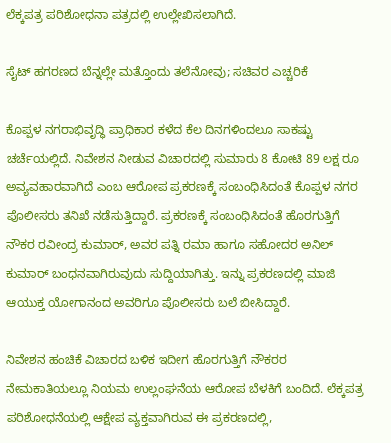ಲೆಕ್ಕಪತ್ರ ಪರಿಶೋಧನಾ ಪತ್ರದಲ್ಲಿ ಉಲ್ಲೇಖಿಸಲಾಗಿದೆ.

ಸೈಟ್ ಹಗರಣದ ಬೆನ್ನಲ್ಲೇ ಮತ್ತೊಂದು ತಲೆನೋವು; ಸಚಿವರ ಎಚ್ಚರಿಕೆ

ಕೊಪ್ಪಳ ನಗರಾಭಿವೃದ್ಧಿ ಪ್ರಾಧಿಕಾರ ಕಳೆದ ಕೆಲ ದಿನಗಳಿಂದಲೂ ಸಾಕಷ್ಟು ಚರ್ಚೆಯಲ್ಲಿದೆ. ನಿವೇಶನ ನೀಡುವ ವಿಚಾರದಲ್ಲಿ ಸುಮಾರು 8 ಕೋಟಿ 89 ಲಕ್ಷ ರೂ ಅವ್ಯವಹಾರವಾಗಿದೆ ಎಂಬ ಆರೋಪ ಪ್ರಕರಣಕ್ಕೆ ಸಂಬಂಧಿಸಿದಂತೆ ಕೊಪ್ಪಳ ನಗರ ಪೊಲೀಸರು ತನಿಖೆ ನಡೆಸುತ್ತಿದ್ದಾರೆ. ಪ್ರಕರಣಕ್ಕೆ ಸಂಬಂಧಿಸಿದಂತೆ ಹೊರಗುತ್ತಿಗೆ ನೌಕರ ರವೀಂದ್ರ ಕುಮಾರ್, ಅವರ ಪತ್ನಿ ರಮಾ ಹಾಗೂ ಸಹೋದರ ಅನಿಲ್ ಕುಮಾರ್ ಬಂಧನವಾಗಿರುವುದು ಸುದ್ದಿಯಾಗಿತ್ತು. ಇನ್ನು ಪ್ರಕರಣದಲ್ಲಿ ಮಾಜಿ ಆಯುಕ್ತ ಯೋಗಾನಂದ ಅವರಿಗೂ ಪೊಲೀಸರು ಬಲೆ ಬೀಸಿದ್ದಾರೆ.

ನಿವೇಶನ ಹಂಚಿಕೆ ವಿಚಾರದ ಬಳಿಕ ಇದೀಗ ಹೊರಗುತ್ತಿಗೆ ನೌಕರರ ನೇಮಕಾತಿಯಲ್ಲೂ ನಿಯಮ ಉಲ್ಲಂಘನೆಯ ಆರೋಪ ಬೆಳಕಿಗೆ ಬಂದಿದೆ. ಲೆಕ್ಕಪತ್ರ ಪರಿಶೋಧನೆಯಲ್ಲಿ ಆಕ್ಷೇಪ ವ್ಯಕ್ತವಾಗಿರುವ ಈ ಪ್ರಕರಣದಲ್ಲಿ,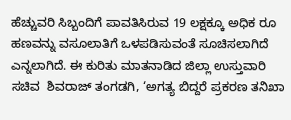ಹೆಚ್ಚುವರಿ ಸಿಬ್ಬಂದಿಗೆ ಪಾವತಿಸಿರುವ 19 ಲಕ್ಷಕ್ಕೂ ಅಧಿಕ ರೂ ಹಣವನ್ನು ವಸೂಲಾತಿಗೆ ಒಳಪಡಿಸುವಂತೆ ಸೂಚಿಸಲಾಗಿದೆ ಎನ್ನಲಾಗಿದೆ. ಈ ಕುರಿತು ಮಾತನಾಡಿದ ಜಿಲ್ಲಾ ಉಸ್ತುವಾರಿ ಸಚಿವ  ಶಿವರಾಜ್ ತಂಗಡಗಿ, ‘ಅಗತ್ಯ ಬಿದ್ದರೆ ಪ್ರಕರಣ ತನಿಖಾ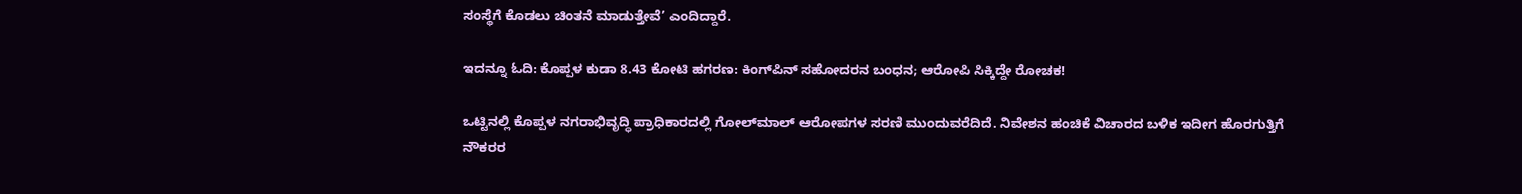ಸಂಸ್ಥೆಗೆ ಕೊಡಲು ಚಿಂತನೆ ಮಾಡುತ್ತೇವೆ’ ಎಂದಿದ್ದಾರೆ.

ಇದನ್ನೂ ಓದಿ: ಕೊಪ್ಪಳ ಕುಡಾ 8.43 ಕೋಟಿ ಹಗರಣ: ಕಿಂಗ್‌ಪಿನ್ ಸಹೋದರನ ಬಂಧನ; ಆರೋಪಿ ಸಿಕ್ಕಿದ್ದೇ ರೋಚಕ!

ಒಟ್ಟಿನಲ್ಲಿ ಕೊಪ್ಪಳ ನಗರಾಭಿವೃದ್ಧಿ ಪ್ರಾಧಿಕಾರದಲ್ಲಿ ಗೋಲ್‌ಮಾಲ್ ಆರೋಪಗಳ ಸರಣಿ ಮುಂದುವರೆದಿದೆ. ನಿವೇಶನ ಹಂಚಿಕೆ ವಿಚಾರದ ಬಳಿಕ ಇದೀಗ ಹೊರಗುತ್ತಿಗೆ ನೌಕರರ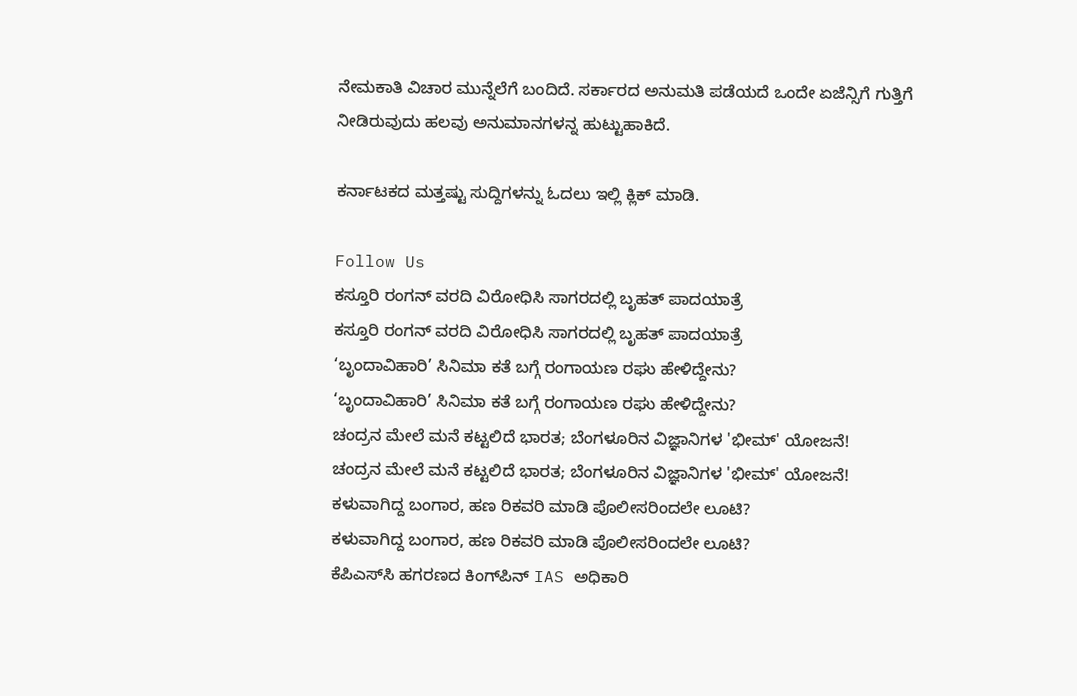ನೇಮಕಾತಿ ವಿಚಾರ ಮುನ್ನೆಲೆಗೆ ಬಂದಿದೆ. ಸರ್ಕಾರದ ಅನುಮತಿ ಪಡೆಯದೆ ಒಂದೇ ಏಜೆನ್ಸಿಗೆ ಗುತ್ತಿಗೆ ನೀಡಿರುವುದು ಹಲವು ಅನುಮಾನಗಳನ್ನ ಹುಟ್ಟುಹಾಕಿದೆ.

ಕರ್ನಾಟಕದ ಮತ್ತಷ್ಟು ಸುದ್ದಿಗಳನ್ನು ಓದಲು ಇಲ್ಲಿ ಕ್ಲಿಕ್ ಮಾಡಿ.

Follow Us
ಕಸ್ತೂರಿ ರಂಗನ್ ವರದಿ ವಿರೋಧಿಸಿ ಸಾಗರದಲ್ಲಿ ಬೃಹತ್ ಪಾದಯಾತ್ರೆ
ಕಸ್ತೂರಿ ರಂಗನ್ ವರದಿ ವಿರೋಧಿಸಿ ಸಾಗರದಲ್ಲಿ ಬೃಹತ್ ಪಾದಯಾತ್ರೆ
‘ಬೃಂದಾವಿಹಾರಿ’ ಸಿನಿಮಾ ಕತೆ ಬಗ್ಗೆ ರಂಗಾಯಣ ರಘು ಹೇಳಿದ್ದೇನು?
‘ಬೃಂದಾವಿಹಾರಿ’ ಸಿನಿಮಾ ಕತೆ ಬಗ್ಗೆ ರಂಗಾಯಣ ರಘು ಹೇಳಿದ್ದೇನು?
ಚಂದ್ರನ ಮೇಲೆ ಮನೆ ಕಟ್ಟಲಿದೆ ಭಾರತ; ಬೆಂಗಳೂರಿನ ವಿಜ್ಞಾನಿಗಳ 'ಭೀಮ್' ಯೋಜನೆ!
ಚಂದ್ರನ ಮೇಲೆ ಮನೆ ಕಟ್ಟಲಿದೆ ಭಾರತ; ಬೆಂಗಳೂರಿನ ವಿಜ್ಞಾನಿಗಳ 'ಭೀಮ್' ಯೋಜನೆ!
ಕಳುವಾಗಿದ್ದ ಬಂಗಾರ, ಹಣ ರಿಕವರಿ ಮಾಡಿ ಪೊಲೀಸರಿಂದಲೇ ಲೂಟಿ?
ಕಳುವಾಗಿದ್ದ ಬಂಗಾರ, ಹಣ ರಿಕವರಿ ಮಾಡಿ ಪೊಲೀಸರಿಂದಲೇ ಲೂಟಿ?
ಕೆಪಿಎಸ್‌ಸಿ ಹಗರಣದ ಕಿಂಗ್‌ಪಿನ್ IAS ಅಧಿಕಾರಿ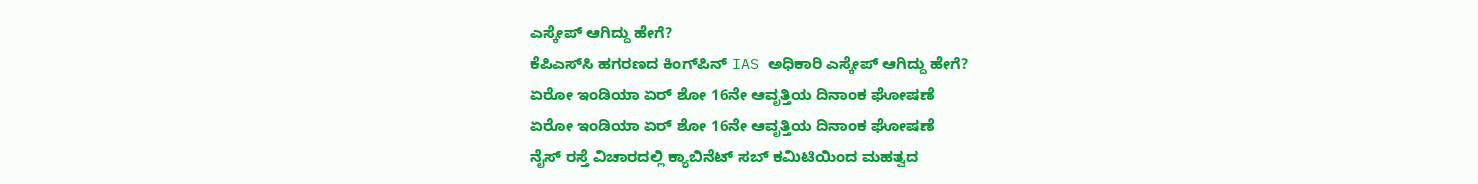ಎಸ್ಕೇಪ್ ಆಗಿದ್ದು ಹೇಗೆ?
ಕೆಪಿಎಸ್‌ಸಿ ಹಗರಣದ ಕಿಂಗ್‌ಪಿನ್ IAS ಅಧಿಕಾರಿ ಎಸ್ಕೇಪ್ ಆಗಿದ್ದು ಹೇಗೆ?
ಏರೋ ಇಂಡಿಯಾ ಏರ್ ಶೋ 16ನೇ ಆವೃತ್ತಿಯ ದಿನಾಂಕ ಘೋಷಣೆ
ಏರೋ ಇಂಡಿಯಾ ಏರ್ ಶೋ 16ನೇ ಆವೃತ್ತಿಯ ದಿನಾಂಕ ಘೋಷಣೆ
ನೈಸ್ ರಸ್ತೆ ವಿಚಾರದಲ್ಲಿ ಕ್ಯಾಬಿನೆಟ್ ಸಬ್ ಕಮಿಟಿಯಿಂದ ಮಹತ್ವದ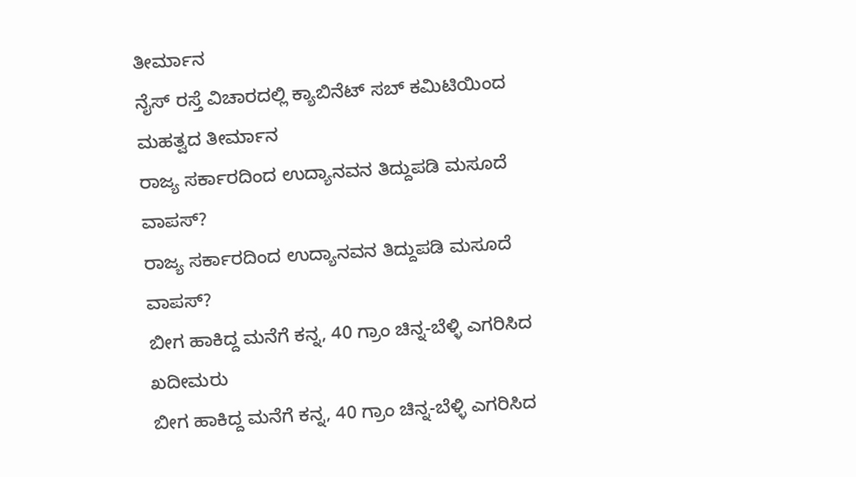ತೀರ್ಮಾ‌ನ
ನೈಸ್ ರಸ್ತೆ ವಿಚಾರದಲ್ಲಿ ಕ್ಯಾಬಿನೆಟ್ ಸಬ್ ಕಮಿಟಿಯಿಂದ ಮಹತ್ವದ ತೀರ್ಮಾ‌ನ
ರಾಜ್ಯ ಸರ್ಕಾರದಿಂದ ಉದ್ಯಾನವನ ತಿದ್ದುಪಡಿ ಮಸೂದೆ ವಾಪಸ್?
ರಾಜ್ಯ ಸರ್ಕಾರದಿಂದ ಉದ್ಯಾನವನ ತಿದ್ದುಪಡಿ ಮಸೂದೆ ವಾಪಸ್?
ಬೀಗ ಹಾಕಿದ್ದ ಮನೆಗೆ ಕನ್ನ, 40 ಗ್ರಾಂ ಚಿನ್ನ-ಬೆಳ್ಳಿ ಎಗರಿಸಿದ ಖದೀಮರು
ಬೀಗ ಹಾಕಿದ್ದ ಮನೆಗೆ ಕನ್ನ, 40 ಗ್ರಾಂ ಚಿನ್ನ-ಬೆಳ್ಳಿ ಎಗರಿಸಿದ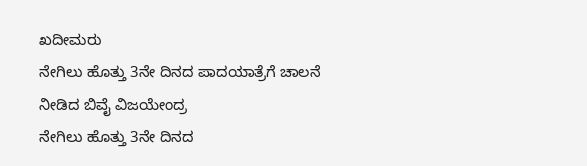ಖದೀಮರು
ನೇಗಿಲು ಹೊತ್ತು 3ನೇ ದಿನದ ಪಾದಯಾತ್ರೆಗೆ ಚಾಲನೆ ನೀಡಿದ ಬಿವೈ ವಿಜಯೇಂದ್ರ
ನೇಗಿಲು ಹೊತ್ತು 3ನೇ ದಿನದ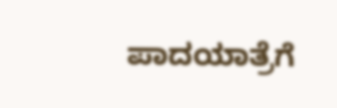ಪಾದಯಾತ್ರೆಗೆ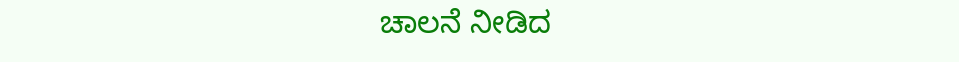ಚಾಲನೆ ನೀಡಿದ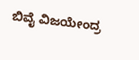ಬಿವೈ ವಿಜಯೇಂದ್ರ